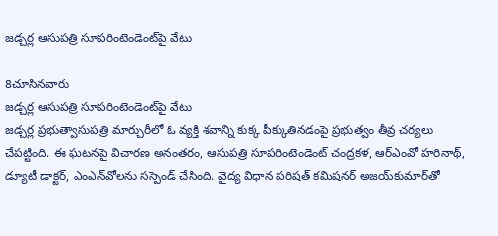జడ్చర్ల ఆసుపత్రి సూపరింటెండెంట్‌పై వేటు

8చూసినవారు
జడ్చర్ల ఆసుపత్రి సూపరింటెండెంట్‌పై వేటు
జడ్చర్ల ప్రభుత్వాసుపత్రి మార్చురీలో ఓ వ్యక్తి శవాన్ని కుక్క పీక్కుతినడంపై ప్రభుత్వం తీవ్ర చర్యలు చేపట్టింది. ఈ ఘటనపై విచారణ అనంతరం, ఆసుపత్రి సూపరింటెండెంట్‌ చంద్రకళ, ఆర్‌ఎంవో హరినాథ్‌, డ్యూటీ డాక్టర్‌, ఎంఎన్‌వోలను సస్పెండ్‌ చేసింది. వైద్య విధాన పరిషత్‌ కమిషనర్‌ అజయ్‌కుమార్‌తో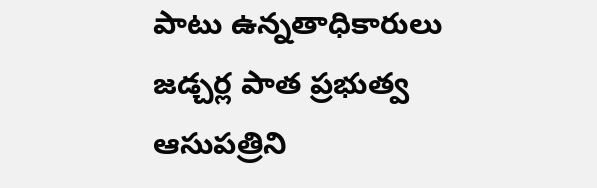పాటు ఉన్నతాధికారులు జడ్చర్ల పాత ప్రభుత్వ ఆసుపత్రిని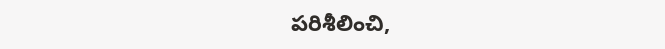పరిశీలించి,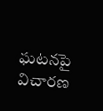ఘటనపై విచారణ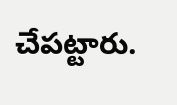చేపట్టారు.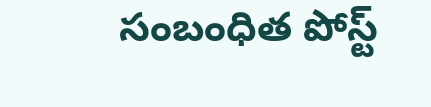సంబంధిత పోస్ట్